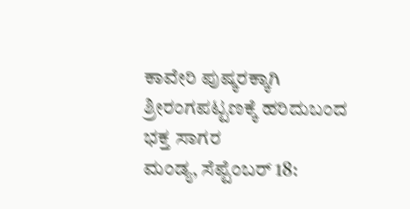ಕಾವೇರಿ ಪುಷ್ಕರಕ್ಕಾಗಿ ಶ್ರೀರಂಗಪಟ್ಟಣಕ್ಕೆ ಹರಿದುಬಂದ ಭಕ್ತ ಸಾಗರ
ಮಂಡ್ಯ, ಸೆಪ್ಟೆಂಬರ್ 18: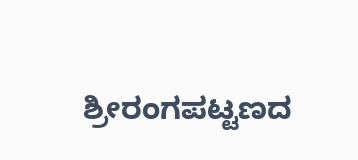ಶ್ರೀರಂಗಪಟ್ಟಣದ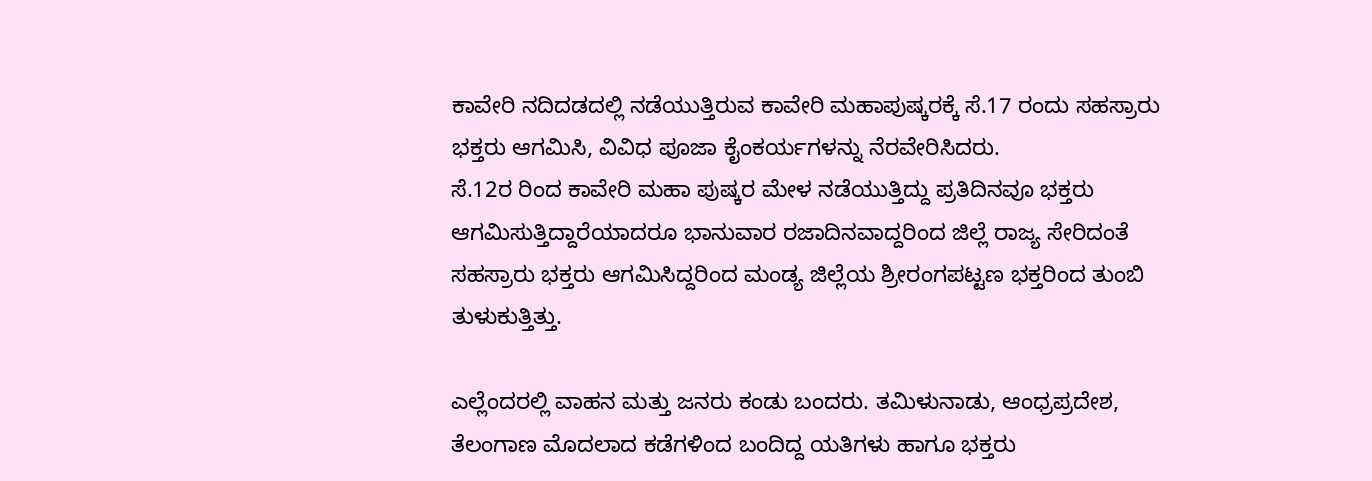ಕಾವೇರಿ ನದಿದಡದಲ್ಲಿ ನಡೆಯುತ್ತಿರುವ ಕಾವೇರಿ ಮಹಾಪುಷ್ಕರಕ್ಕೆ ಸೆ.17 ರಂದು ಸಹಸ್ರಾರು ಭಕ್ತರು ಆಗಮಿಸಿ, ವಿವಿಧ ಪೂಜಾ ಕೈಂಕರ್ಯಗಳನ್ನು ನೆರವೇರಿಸಿದರು.
ಸೆ.12ರ ರಿಂದ ಕಾವೇರಿ ಮಹಾ ಪುಷ್ಕರ ಮೇಳ ನಡೆಯುತ್ತಿದ್ದು ಪ್ರತಿದಿನವೂ ಭಕ್ತರು ಆಗಮಿಸುತ್ತಿದ್ದಾರೆಯಾದರೂ ಭಾನುವಾರ ರಜಾದಿನವಾದ್ದರಿಂದ ಜಿಲ್ಲೆ ರಾಜ್ಯ ಸೇರಿದಂತೆ ಸಹಸ್ರಾರು ಭಕ್ತರು ಆಗಮಿಸಿದ್ದರಿಂದ ಮಂಡ್ಯ ಜಿಲ್ಲೆಯ ಶ್ರೀರಂಗಪಟ್ಟಣ ಭಕ್ತರಿಂದ ತುಂಬಿ ತುಳುಕುತ್ತಿತ್ತು.

ಎಲ್ಲೆಂದರಲ್ಲಿ ವಾಹನ ಮತ್ತು ಜನರು ಕಂಡು ಬಂದರು. ತಮಿಳುನಾಡು, ಆಂಧ್ರಪ್ರದೇಶ, ತೆಲಂಗಾಣ ಮೊದಲಾದ ಕಡೆಗಳಿಂದ ಬಂದಿದ್ದ ಯತಿಗಳು ಹಾಗೂ ಭಕ್ತರು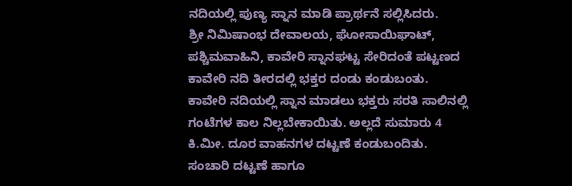ನದಿಯಲ್ಲಿ ಪುಣ್ಯ ಸ್ನಾನ ಮಾಡಿ ಪ್ರಾರ್ಥನೆ ಸಲ್ಲಿಸಿದರು.
ಶ್ರೀ ನಿಮಿಷಾಂಭ ದೇವಾಲಯ, ಘೋಸಾಯಿಘಾಟ್, ಪಶ್ಚಿಮವಾಹಿನಿ, ಕಾವೇರಿ ಸ್ನಾನಘಟ್ಟ ಸೇರಿದಂತೆ ಪಟ್ಟಣದ ಕಾವೇರಿ ನದಿ ತೀರದಲ್ಲಿ ಭಕ್ತರ ದಂಡು ಕಂಡುಬಂತು. ಕಾವೇರಿ ನದಿಯಲ್ಲಿ ಸ್ನಾನ ಮಾಡಲು ಭಕ್ತರು ಸರತಿ ಸಾಲಿನಲ್ಲಿ ಗಂಟೆಗಳ ಕಾಲ ನಿಲ್ಲಬೇಕಾಯಿತು. ಅಲ್ಲದೆ ಸುಮಾರು 4 ಕಿ.ಮೀ. ದೂರ ವಾಹನಗಳ ದಟ್ಟಣೆ ಕಂಡುಬಂದಿತು.
ಸಂಚಾರಿ ದಟ್ಟಣೆ ಹಾಗೂ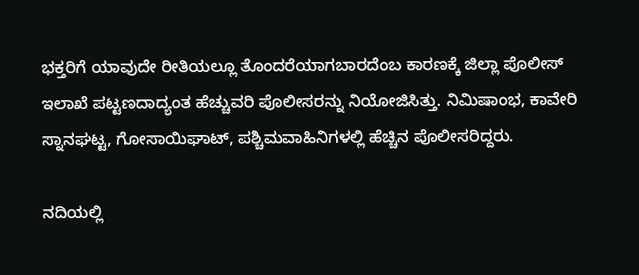ಭಕ್ತರಿಗೆ ಯಾವುದೇ ರೀತಿಯಲ್ಲೂ ತೊಂದರೆಯಾಗಬಾರದೆಂಬ ಕಾರಣಕ್ಕೆ ಜಿಲ್ಲಾ ಪೊಲೀಸ್ ಇಲಾಖೆ ಪಟ್ಟಣದಾದ್ಯಂತ ಹೆಚ್ಚುವರಿ ಪೊಲೀಸರನ್ನು ನಿಯೋಜಿಸಿತ್ತು. ನಿಮಿಷಾಂಭ, ಕಾವೇರಿ ಸ್ನಾನಘಟ್ಟ, ಗೋಸಾಯಿಘಾಟ್, ಪಶ್ಚಿಮವಾಹಿನಿಗಳಲ್ಲಿ ಹೆಚ್ಚಿನ ಪೊಲೀಸರಿದ್ದರು.

ನದಿಯಲ್ಲಿ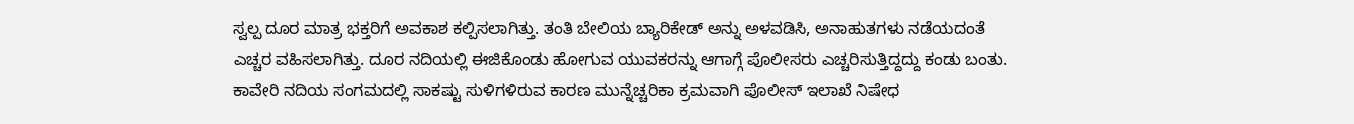ಸ್ವಲ್ಪ ದೂರ ಮಾತ್ರ ಭಕ್ತರಿಗೆ ಅವಕಾಶ ಕಲ್ಪಿಸಲಾಗಿತ್ತು. ತಂತಿ ಬೇಲಿಯ ಬ್ಯಾರಿಕೇಡ್ ಅನ್ನು ಅಳವಡಿಸಿ, ಅನಾಹುತಗಳು ನಡೆಯದಂತೆ ಎಚ್ಚರ ವಹಿಸಲಾಗಿತ್ತು. ದೂರ ನದಿಯಲ್ಲಿ ಈಜಿಕೊಂಡು ಹೋಗುವ ಯುವಕರನ್ನು ಆಗಾಗ್ಗೆ ಪೊಲೀಸರು ಎಚ್ಚರಿಸುತ್ತಿದ್ದದ್ದು ಕಂಡು ಬಂತು.
ಕಾವೇರಿ ನದಿಯ ಸಂಗಮದಲ್ಲಿ ಸಾಕಷ್ಟು ಸುಳಿಗಳಿರುವ ಕಾರಣ ಮುನ್ನೆಚ್ಚರಿಕಾ ಕ್ರಮವಾಗಿ ಪೊಲೀಸ್ ಇಲಾಖೆ ನಿಷೇಧ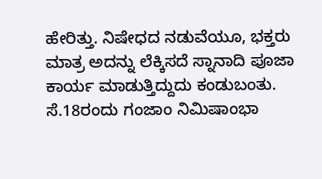ಹೇರಿತ್ತು. ನಿಷೇಧದ ನಡುವೆಯೂ, ಭಕ್ತರು ಮಾತ್ರ ಅದನ್ನು ಲೆಕ್ಕಿಸದೆ ಸ್ನಾನಾದಿ ಪೂಜಾ ಕಾರ್ಯ ಮಾಡುತ್ತಿದ್ದುದು ಕಂಡುಬಂತು. ಸೆ.18ರಂದು ಗಂಜಾಂ ನಿಮಿಷಾಂಭಾ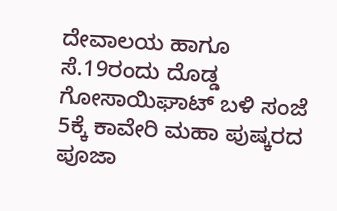ದೇವಾಲಯ ಹಾಗೂ ಸೆ.19ರಂದು ದೊಡ್ಡ ಗೋಸಾಯಿಘಾಟ್ ಬಳಿ ಸಂಜೆ 5ಕ್ಕೆ ಕಾವೇರಿ ಮಹಾ ಪುಷ್ಕರದ ಪೂಜಾ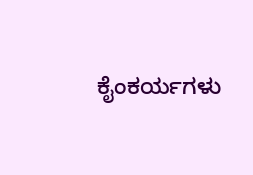ಕೈಂಕರ್ಯಗಳು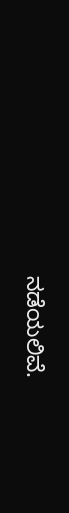ನಡೆಯಲಿವೆ.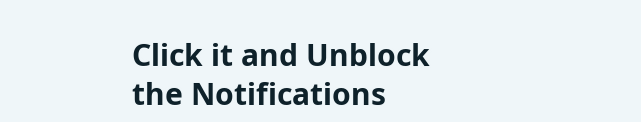Click it and Unblock the Notifications